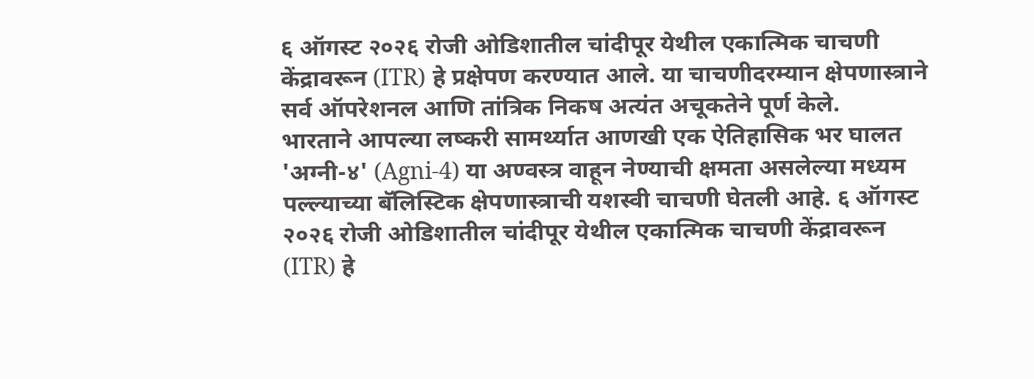६ ऑगस्ट २०२६ रोजी ओडिशातील चांदीपूर येथील एकात्मिक चाचणी केंद्रावरून (ITR) हे प्रक्षेपण करण्यात आले. या चाचणीदरम्यान क्षेपणास्त्राने सर्व ऑपरेशनल आणि तांत्रिक निकष अत्यंत अचूकतेने पूर्ण केले.
भारताने आपल्या लष्करी सामर्थ्यात आणखी एक ऐतिहासिक भर घालत 'अग्नी-४' (Agni-4) या अण्वस्त्र वाहून नेण्याची क्षमता असलेल्या मध्यम पल्ल्याच्या बॅलिस्टिक क्षेपणास्त्राची यशस्वी चाचणी घेतली आहे. ६ ऑगस्ट २०२६ रोजी ओडिशातील चांदीपूर येथील एकात्मिक चाचणी केंद्रावरून (ITR) हे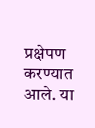प्रक्षेपण करण्यात आले. या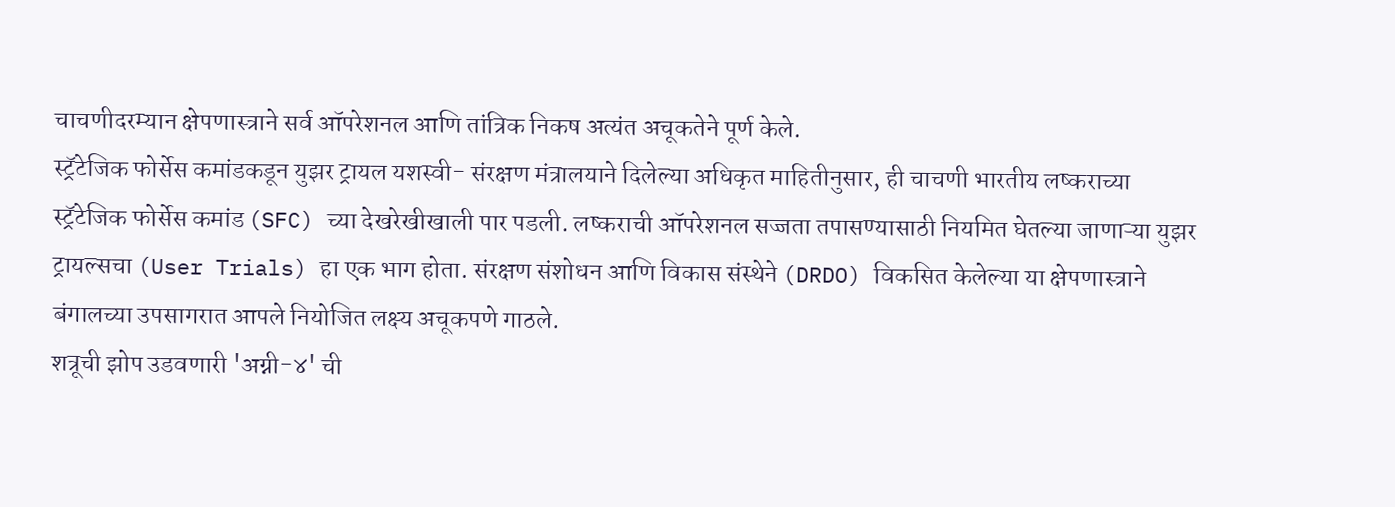चाचणीदरम्यान क्षेपणास्त्राने सर्व ऑपरेशनल आणि तांत्रिक निकष अत्यंत अचूकतेने पूर्ण केले.
स्ट्रॅटेजिक फोर्सेस कमांडकडून युझर ट्रायल यशस्वी- संरक्षण मंत्रालयाने दिलेल्या अधिकृत माहितीनुसार, ही चाचणी भारतीय लष्कराच्या स्ट्रॅटेजिक फोर्सेस कमांड (SFC) च्या देखरेखीखाली पार पडली. लष्कराची ऑपरेशनल सज्जता तपासण्यासाठी नियमित घेतल्या जाणाऱ्या युझर ट्रायल्सचा (User Trials) हा एक भाग होता. संरक्षण संशोधन आणि विकास संस्थेने (DRDO) विकसित केलेल्या या क्षेपणास्त्राने बंगालच्या उपसागरात आपले नियोजित लक्ष्य अचूकपणे गाठले.
शत्रूची झोप उडवणारी 'अग्नी-४' ची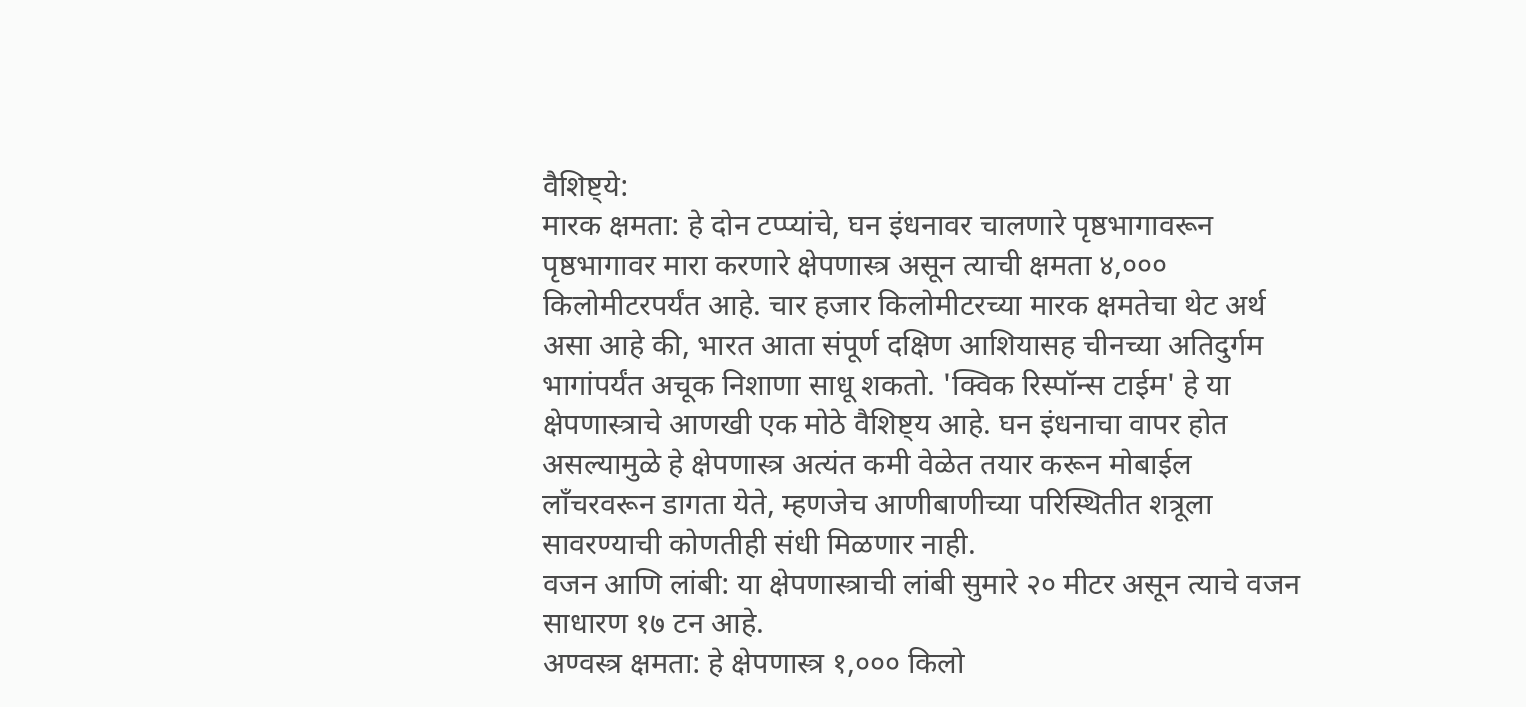वैशिष्ट्ये:
मारक क्षमता: हे दोन टप्प्यांचे, घन इंधनावर चालणारे पृष्ठभागावरून पृष्ठभागावर मारा करणारे क्षेपणास्त्र असून त्याची क्षमता ४,००० किलोमीटरपर्यंत आहे. चार हजार किलोमीटरच्या मारक क्षमतेचा थेट अर्थ असा आहे की, भारत आता संपूर्ण दक्षिण आशियासह चीनच्या अतिदुर्गम भागांपर्यंत अचूक निशाणा साधू शकतो. 'क्विक रिस्पॉन्स टाईम' हे या क्षेपणास्त्राचे आणखी एक मोठे वैशिष्ट्य आहे. घन इंधनाचा वापर होत असल्यामुळे हे क्षेपणास्त्र अत्यंत कमी वेळेत तयार करून मोबाईल लाँचरवरून डागता येते, म्हणजेच आणीबाणीच्या परिस्थितीत शत्रूला सावरण्याची कोणतीही संधी मिळणार नाही.
वजन आणि लांबी: या क्षेपणास्त्राची लांबी सुमारे २० मीटर असून त्याचे वजन साधारण १७ टन आहे.
अण्वस्त्र क्षमता: हे क्षेपणास्त्र १,००० किलो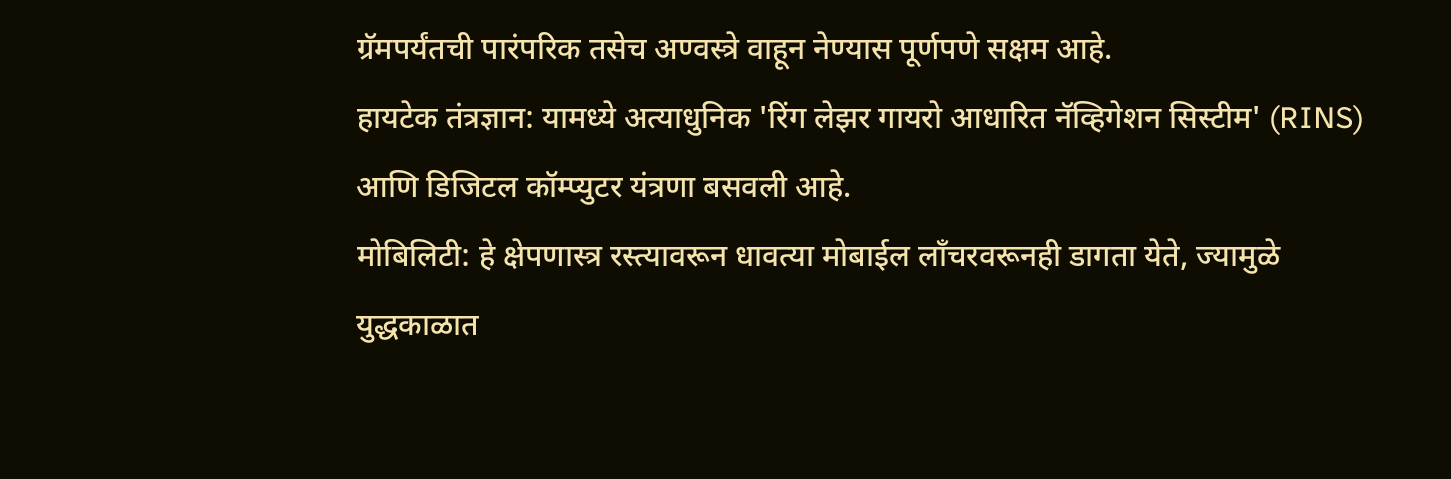ग्रॅमपर्यंतची पारंपरिक तसेच अण्वस्त्रे वाहून नेण्यास पूर्णपणे सक्षम आहे.
हायटेक तंत्रज्ञान: यामध्ये अत्याधुनिक 'रिंग लेझर गायरो आधारित नॅव्हिगेशन सिस्टीम' (RINS) आणि डिजिटल कॉम्प्युटर यंत्रणा बसवली आहे.
मोबिलिटी: हे क्षेपणास्त्र रस्त्यावरून धावत्या मोबाईल लाँचरवरूनही डागता येते, ज्यामुळे युद्धकाळात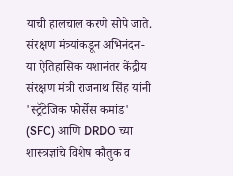याची हालचाल करणे सोपे जाते.
संरक्षण मंत्र्यांकडून अभिनंदन- या ऐतिहासिक यशानंतर केंद्रीय संरक्षण मंत्री राजनाथ सिंह यांनी 'स्ट्रॅटेजिक फोर्सेस कमांड' (SFC) आणि DRDO च्या शास्त्रज्ञांचे विशेष कौतुक व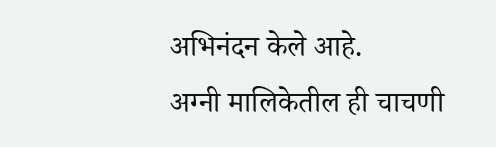अभिनंदन केले आहे.
अग्नी मालिकेतील ही चाचणी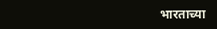भारताच्या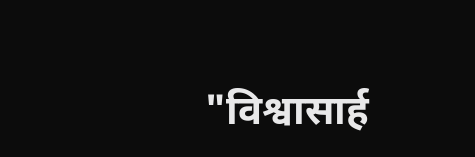"विश्वासार्ह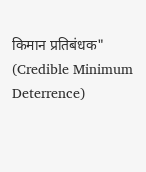किमान प्रतिबंधक" (Credible Minimum Deterrence)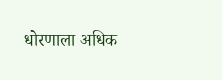धोरणाला अधिक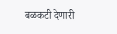बळकटी देणारी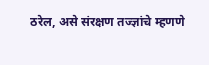ठरेल, असे संरक्षण तज्ज्ञांचे म्हणणे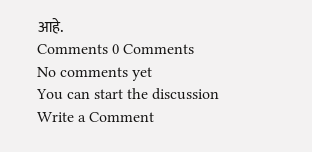आहे.
Comments 0 Comments
No comments yet
You can start the discussion
Write a Comment